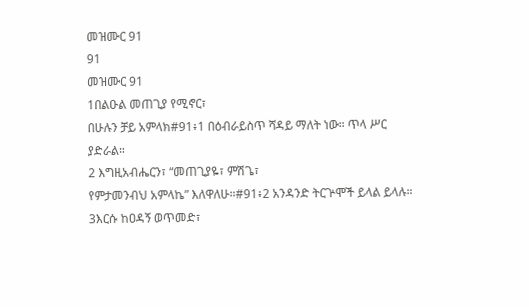መዝሙር 91
91
መዝሙር 91
1በልዑል መጠጊያ የሚኖር፣
በሁሉን ቻይ አምላክ#91፥1 በዕብራይስጥ ሻዳይ ማለት ነው። ጥላ ሥር ያድራል።
2 እግዚአብሔርን፣ “መጠጊያዬ፣ ምሽጌ፣
የምታመንብህ አምላኬ” እለዋለሁ።#91፥2 አንዳንድ ትርጕሞች ይላል ይላሉ።
3እርሱ ከዐዳኝ ወጥመድ፣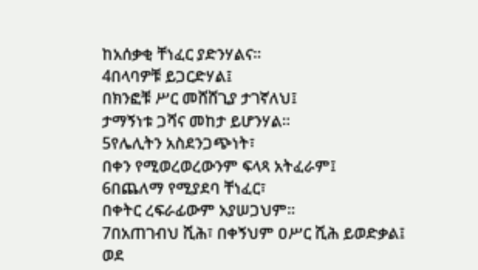ከአሰቃቂ ቸነፈር ያድንሃልና።
4በላባዎቹ ይጋርድሃል፤
በክንፎቹ ሥር መሸሸጊያ ታገኛለህ፤
ታማኝነቱ ጋሻና መከታ ይሆንሃል።
5የሌሊትን አስደንጋጭነት፣
በቀን የሚወረወረውንም ፍላጻ አትፈራም፤
6በጨለማ የሚያደባ ቸነፈር፣
በቀትር ረፍራፊውም አያሠጋህም።
7በአጠገብህ ሺሕ፣ በቀኝህም ዐሥር ሺሕ ይወድቃል፤
ወደ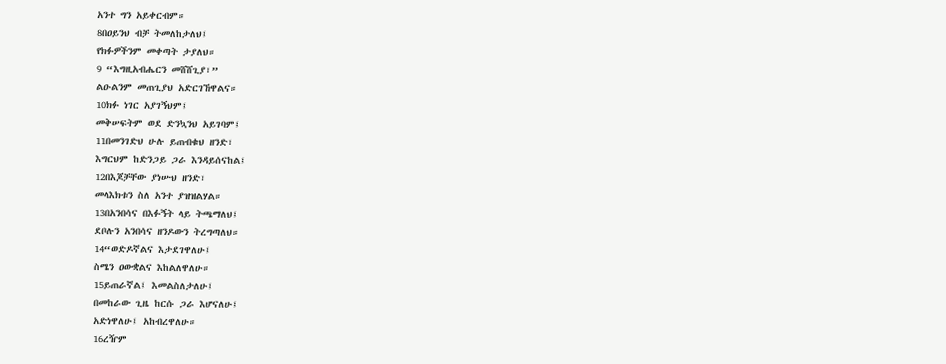አንተ ግን አይቀርብም።
8በዐይንህ ብቻ ትመለከታለህ፤
የክፉዎችንም መቀጣት ታያለህ።
9 “እግዚአብሔርን መሸሸጊያ፣”
ልዑልንም መጠጊያህ አድርገኸዋልና።
10ክፉ ነገር አያገኝህም፤
መቅሠፍትም ወደ ድንኳንህ አይገባም፤
11በመንገድህ ሁሉ ይጠብቁህ ዘንድ፣
እግርህም ከድንጋይ ጋራ እንዳይሰናከል፤
12በእጆቻቸው ያነሡህ ዘንድ፣
መላእክቱን ስለ አንተ ያዝዝልሃል።
13በአንበሳና በእፉኝት ላይ ትጫማለህ፤
ደቦሉን አንበሳና ዘንዶውን ትረግጣለህ።
14“ወድዶኛልና እታደገዋለሁ፤
ስሜን ዐውቋልና እከልለዋለሁ።
15ይጠራኛል፤ እመልስለታለሁ፤
በመከራው ጊዜ ከርሱ ጋራ እሆናለሁ፤
አድነዋለሁ፤ አከብረዋለሁ።
16ረዥም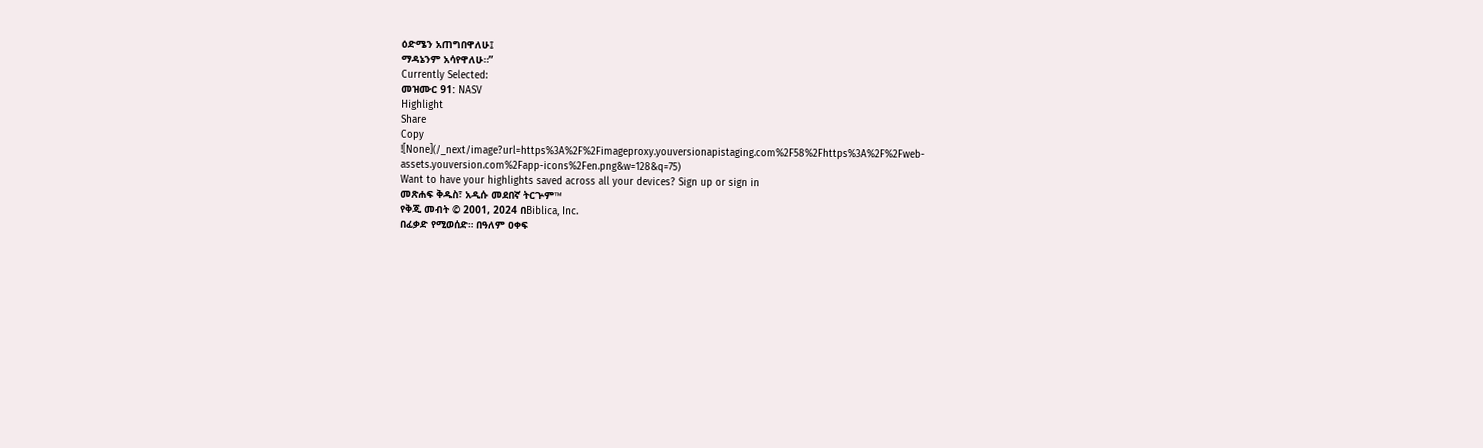ዕድሜን አጠግበዋለሁ፤
ማዳኔንም አሳየዋለሁ።”
Currently Selected:
መዝሙር 91: NASV
Highlight
Share
Copy
![None](/_next/image?url=https%3A%2F%2Fimageproxy.youversionapistaging.com%2F58%2Fhttps%3A%2F%2Fweb-assets.youversion.com%2Fapp-icons%2Fen.png&w=128&q=75)
Want to have your highlights saved across all your devices? Sign up or sign in
መጽሐፍ ቅዱስ፣ አዲሱ መደበኛ ትርጕም™
የቅጂ መብት © 2001, 2024 በBiblica, Inc.
በፈቃድ የሚወሰድ። በዓለም ዐቀፍ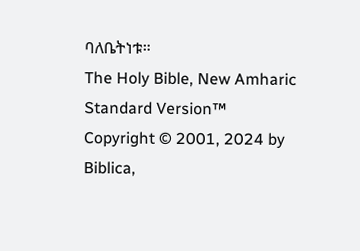ባለቤትነቱ።
The Holy Bible, New Amharic Standard Version™
Copyright © 2001, 2024 by Biblica,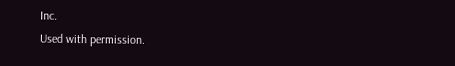Inc.
Used with permission.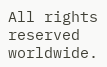All rights reserved worldwide.